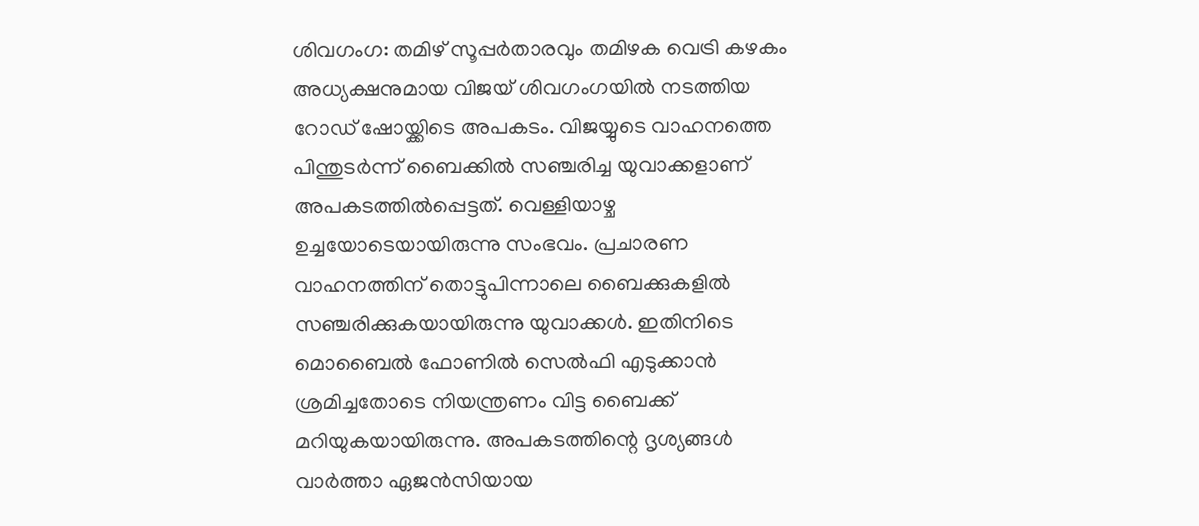ശിവഗംഗ: തമിഴ് സൂപ്പർതാരവും തമിഴക വെട്രി കഴകം അധ്യക്ഷനുമായ വിജയ് ശിവഗംഗയിൽ നടത്തിയ റോഡ് ഷോയ്ക്കിടെ അപകടം. വിജയ്യുടെ വാഹനത്തെ പിന്തുടർന്ന് ബൈക്കിൽ സഞ്ചരിച്ച യുവാക്കളാണ് അപകടത്തിൽപ്പെട്ടത്. വെള്ളിയാഴ്ച ഉച്ചയോടെയായിരുന്നു സംഭവം. പ്രചാരണ വാഹനത്തിന് തൊട്ടുപിന്നാലെ ബൈക്കുകളിൽ സഞ്ചരിക്കുകയായിരുന്നു യുവാക്കൾ. ഇതിനിടെ മൊബൈൽ ഫോണിൽ സെൽഫി എടുക്കാൻ ശ്രമിച്ചതോടെ നിയന്ത്രണം വിട്ട ബൈക്ക് മറിയുകയായിരുന്നു. അപകടത്തിന്റെ ദൃശ്യങ്ങൾ വാർത്താ ഏജൻസിയായ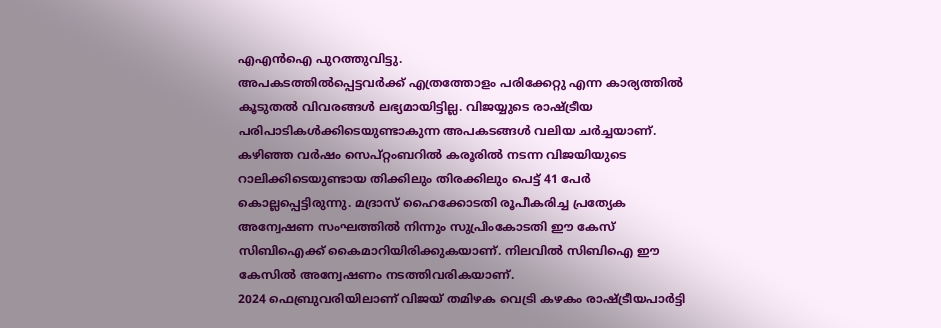എഎൻഐ പുറത്തുവിട്ടു.
അപകടത്തിൽപ്പെട്ടവർക്ക് എത്രത്തോളം പരിക്കേറ്റു എന്ന കാര്യത്തിൽ കൂടുതൽ വിവരങ്ങൾ ലഭ്യമായിട്ടില്ല. വിജയ്യുടെ രാഷ്ട്രീയ പരിപാടികൾക്കിടെയുണ്ടാകുന്ന അപകടങ്ങൾ വലിയ ചർച്ചയാണ്. കഴിഞ്ഞ വർഷം സെപ്റ്റംബറിൽ കരൂരിൽ നടന്ന വിജയിയുടെ റാലിക്കിടെയുണ്ടായ തിക്കിലും തിരക്കിലും പെട്ട് 41 പേർ കൊല്ലപ്പെട്ടിരുന്നു. മദ്രാസ് ഹൈക്കോടതി രൂപീകരിച്ച പ്രത്യേക അന്വേഷണ സംഘത്തിൽ നിന്നും സുപ്രിംകോടതി ഈ കേസ് സിബിഐക്ക് കൈമാറിയിരിക്കുകയാണ്. നിലവിൽ സിബിഐ ഈ കേസിൽ അന്വേഷണം നടത്തിവരികയാണ്.
2024 ഫെബ്രുവരിയിലാണ് വിജയ് തമിഴക വെട്രി കഴകം രാഷ്ട്രീയപാർട്ടി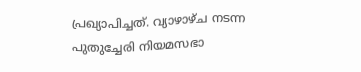പ്രഖ്യാപിച്ചത്. വ്യാഴാഴ്ച നടന്ന പുതുച്ചേരി നിയമസഭാ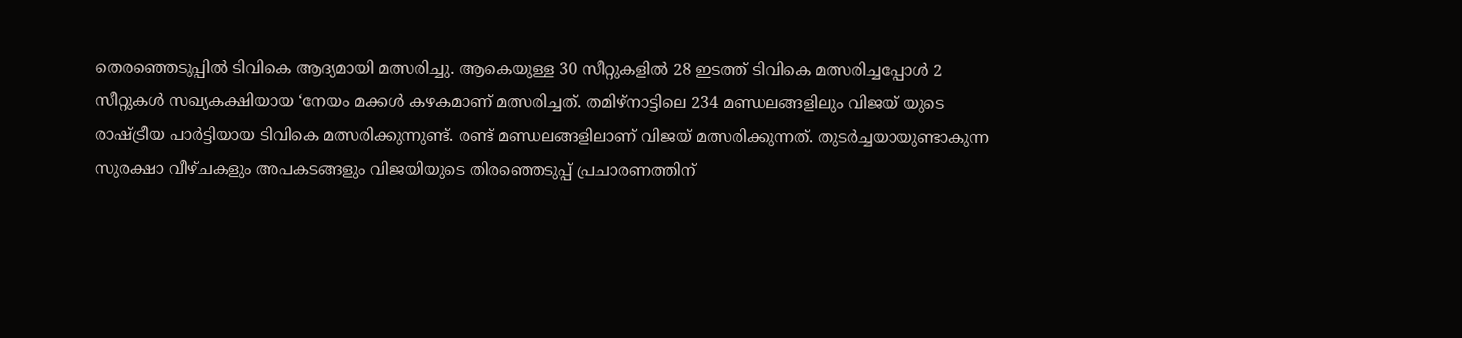തെരഞ്ഞെടുപ്പിൽ ടിവികെ ആദ്യമായി മത്സരിച്ചു. ആകെയുള്ള 30 സീറ്റുകളിൽ 28 ഇടത്ത് ടിവികെ മത്സരിച്ചപ്പോൾ 2 സീറ്റുകൾ സഖ്യകക്ഷിയായ ‘നേയം മക്കൾ കഴകമാണ് മത്സരിച്ചത്. തമിഴ്നാട്ടിലെ 234 മണ്ഡലങ്ങളിലും വിജയ് യുടെ രാഷ്ട്രീയ പാർട്ടിയായ ടിവികെ മത്സരിക്കുന്നുണ്ട്. രണ്ട് മണ്ഡലങ്ങളിലാണ് വിജയ് മത്സരിക്കുന്നത്. തുടർച്ചയായുണ്ടാകുന്ന സുരക്ഷാ വീഴ്ചകളും അപകടങ്ങളും വിജയിയുടെ തിരഞ്ഞെടുപ്പ് പ്രചാരണത്തിന്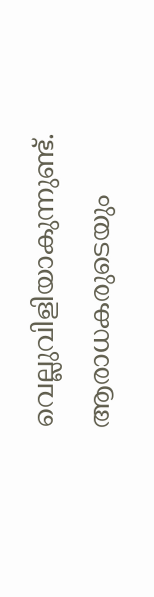വെല്ലുവിളിയാകുന്നുണ്ട്. ആരാധകരുടെയും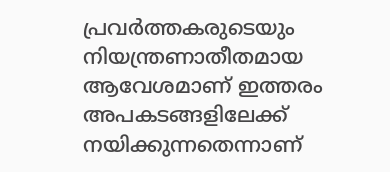പ്രവർത്തകരുടെയും നിയന്ത്രണാതീതമായ ആവേശമാണ് ഇത്തരം അപകടങ്ങളിലേക്ക് നയിക്കുന്നതെന്നാണ്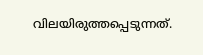വിലയിരുത്തപ്പെടുന്നത്.